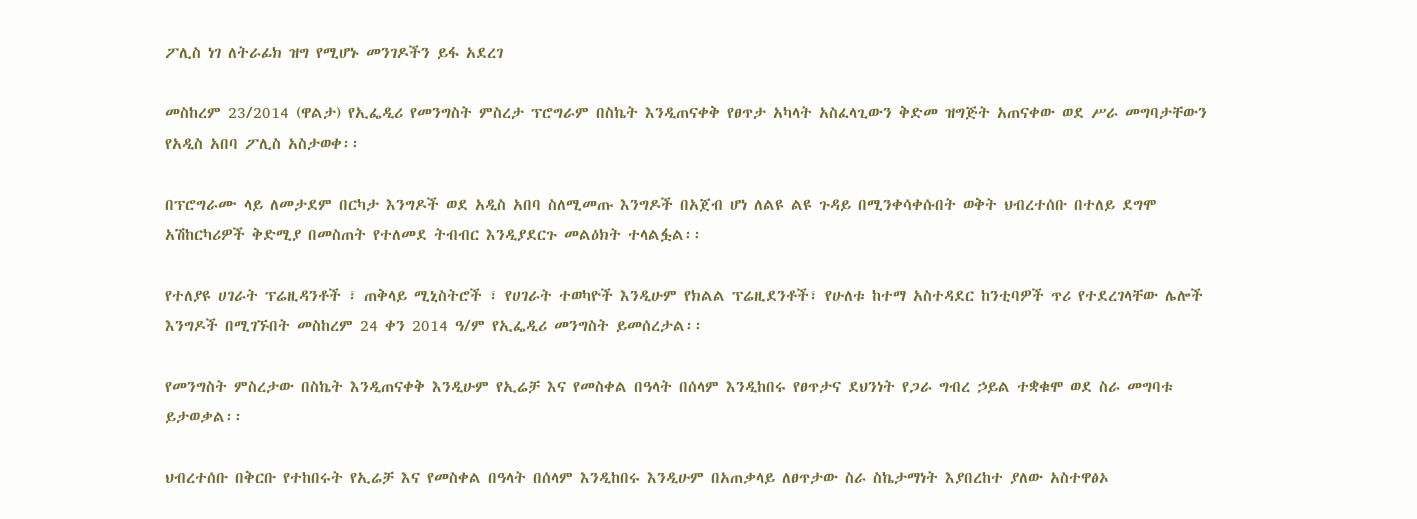ፖሊስ ነገ ለትራፊክ ዝግ የሚሆኑ መንገዶችን ይፋ አደረገ

መስከረም 23/2014 (ዋልታ) የኢፌዲሪ የመንግስት ምስረታ ፕሮግራም በስኬት እንዲጠናቀቅ የፀጥታ አካላት አስፈላጊውን ቅድመ ዝግጅት አጠናቀው ወደ ሥራ መግባታቸውን የአዲስ አበባ ፖሊስ አስታወቀ፡፡

በፕሮግራሙ ላይ ለመታደም በርካታ እንግዶች ወደ አዲስ አበባ ስለሚመጡ እንግዶች በአጀብ ሆነ ለልዩ ልዩ ጉዳይ በሚንቀሳቀሱበት ወቅት ህብረተሰቡ በተለይ ደግሞ አሽከርካሪዎች ቅድሚያ በመስጠት የተለመደ ትብብር እንዲያደርጉ መልዕክት ተላልፏል፡፡

የተለያዩ ሀገራት ፕሬዚዳንቶች ፣ ጠቅላይ ሚኒስትሮች ፣ የሀገራት ተወካዮች እንዲሁም የክልል ፕሬዚደንቶች፣ የሁለቱ ከተማ አስተዳደር ከንቲባዎች ጥሪ የተደረገላቸው ሌሎች እንግዶች በሚገኙበት መስከረም 24 ቀን 2014 ዓ/ም የኢፌዲሪ መንግስት ይመሰረታል፡፡

የመንግስት ምስረታው በስኬት እንዲጠናቀቅ እንዲሁም የኢሬቻ እና የመስቀል በዓላት በሰላም እንዲከበሩ የፀጥታና ደህንነት የጋራ ግብረ ኃይል ተቋቁሞ ወደ ስራ መግባቱ ይታወቃል፡፡

ህብረተሰቡ በቅርቡ የተከበሩት የኢሬቻ እና የመስቀል በዓላት በሰላም እንዲከበሩ እንዲሁም በአጠቃላይ ለፀጥታው ስራ ስኬታማነት እያበረከተ ያለው አስተዋፅኦ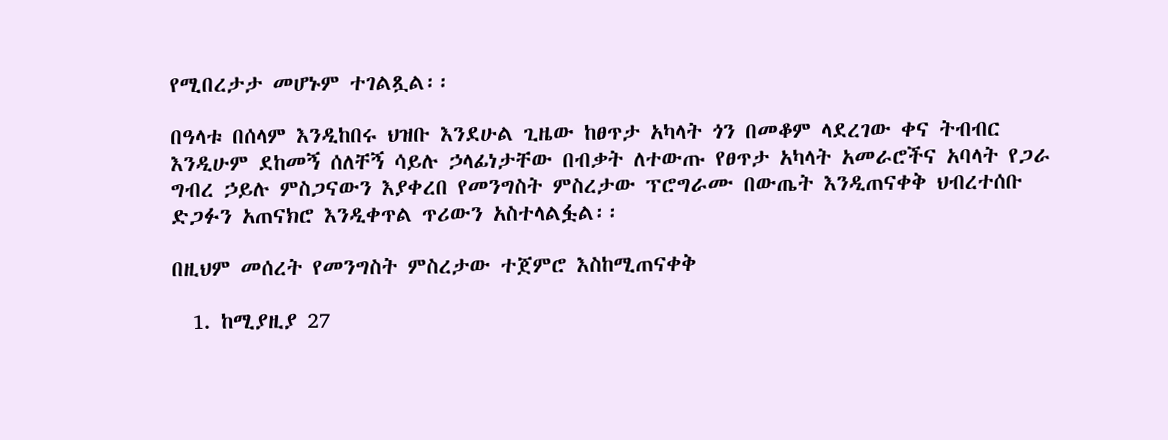የሚበረታታ መሆኑም ተገልጿል፡፡

በዓላቱ በሰላም እንዲከበሩ ህዝቡ እንደሁል ጊዜው ከፀጥታ አካላት ጎን በመቆም ላደረገው ቀና ትብብር እንዲሁም ደከመኝ ሰለቸኝ ሳይሉ ኃላፊነታቸው በብቃት ለተውጡ የፀጥታ አካላት አመራሮችና አባላት የጋራ ግብረ ኃይሉ ምስጋናውን እያቀረበ የመንግስት ምስረታው ፕሮግራሙ በውጤት እንዲጠናቀቅ ህብረተሰቡ ድጋፉን አጠናክሮ እንዲቀጥል ጥሪውን አስተላልፏል፡፡

በዚህም መሰረት የመንግስት ምስረታው ተጀምሮ እስከሚጠናቀቅ

  1. ከሚያዚያ 27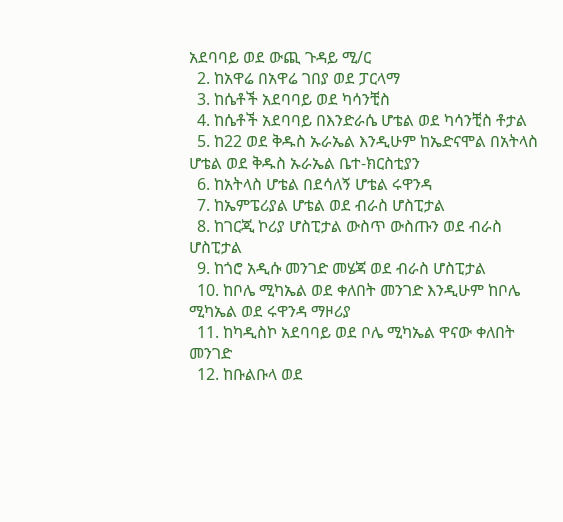አደባባይ ወደ ውጪ ጉዳይ ሚ/ር
  2. ከአዋሬ በአዋሬ ገበያ ወደ ፓርላማ
  3. ከሴቶች አደባባይ ወደ ካሳንቺስ
  4. ከሴቶች አደባባይ በእንድራሴ ሆቴል ወደ ካሳንቺስ ቶታል
  5. ከ22 ወደ ቅዱስ ኡራኤል እንዲሁም ከኤድናሞል በአትላስ ሆቴል ወደ ቅዱስ ኡራኤል ቤተ-ክርስቲያን
  6. ከአትላስ ሆቴል በደሳለኝ ሆቴል ሩዋንዳ
  7. ከኤምፔሪያል ሆቴል ወደ ብራስ ሆስፒታል
  8. ከገርጂ ኮሪያ ሆስፒታል ውስጥ ውስጡን ወደ ብራስ ሆስፒታል
  9. ከጎሮ አዲሱ መንገድ መሄጃ ወደ ብራስ ሆስፒታል
  10. ከቦሌ ሚካኤል ወደ ቀለበት መንገድ እንዲሁም ከቦሌ ሚካኤል ወደ ሩዋንዳ ማዞሪያ
  11. ከካዲስኮ አደባባይ ወደ ቦሌ ሚካኤል ዋናው ቀለበት መንገድ
  12. ከቡልቡላ ወደ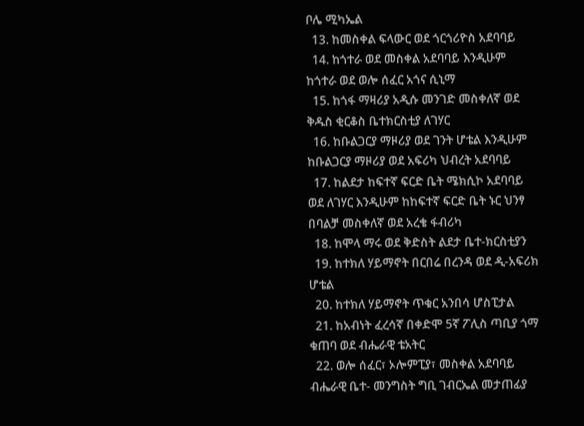ቦሌ ሚካኤል
  13. ከመስቀል ፍላውር ወደ ጎርጎሪዮስ አደባባይ
  14. ከጎተራ ወደ መስቀል አደባባይ እንዲሁም ከጎተራ ወደ ወሎ ሰፈር አጎና ሲኒማ
  15. ከጎፋ ማዛሪያ አዲሱ መንገድ መስቀለኛ ወደ ቅዱስ ቂርቆስ ቤተክርስቲያ ለገሃር
  16. ከቡልጋርያ ማዞሪያ ወደ ገንት ሆቴል እንዲሁም ከቡልጋርያ ማዞሪያ ወደ አፍሪካ ህብረት አደባባይ
  17. ከልደታ ከፍተኛ ፍርድ ቤት ሜክሲኮ አደባባይ ወደ ለገሃር እንዲሁም ከከፍተኛ ፍርድ ቤት ኑር ህንፃ በባልቻ መስቀለኛ ወደ አረቄ ፋብሪካ
  18. ከሞላ ማሩ ወደ ቅድስት ልደታ ቤተ-ክርስቲያን
  19. ከተክለ ሃይማኖት በርበሬ በረንዳ ወደ ዲ-አፍሪክ ሆቴል
  20. ከተክለ ሃይማኖት ጥቁር አንበሳ ሆስፒታል
  21. ከአብነት ፈረሳኛ በቀድሞ 5ኛ ፖሊስ ጣቢያ ጎማ ቁጠባ ወደ ብሔራዊ ቴአትር
  22. ወሎ ሰፈር፣ ኦሎምፒያ፣ መስቀል አደባባይ ብሔራዊ ቤተ- መንግስት ግቢ ገብርኤል መታጠፊያ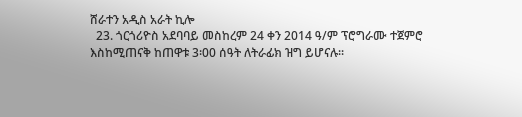ሸራተን አዲስ አራት ኪሎ
  23. ጎርጎሪዮስ አደባባይ መስከረም 24 ቀን 2014 ዓ/ም ፕሮግራሙ ተጀምሮ እስከሚጠናቅ ከጠዋቱ 3፡00 ሰዓት ለትራፊክ ዝግ ይሆናሉ፡፡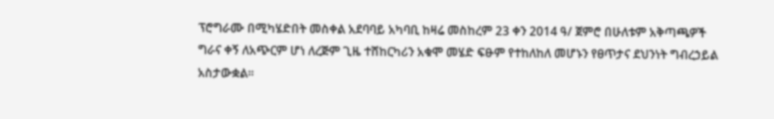ፕሮግራሙ በሚካሄድበት መስቀል አደባባይ አካባቢ ከዛሬ መስከረም 23 ቀን 2014 ዓ/ ጀምሮ በሁለቱም አቅጣጫዎች ግራና ቀኝ ለአጭርም ሆነ ለረጅም ጊዜ ተሸከርካሪን አቁሞ መሄድ ፍፁም የተከለከለ መሆኑን የፀጥታና ደህንነት ግብረኃይል አስታውቋል፡፡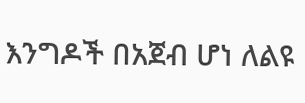እንግዶች በአጀብ ሆነ ለልዩ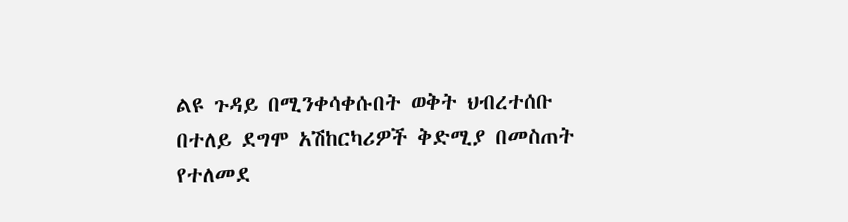ልዩ ጉዳይ በሚንቀሳቀሱበት ወቅት ህብረተሰቡ በተለይ ደግሞ አሽከርካሪዎች ቅድሚያ በመስጠት የተለመደ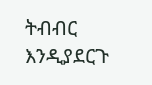ትብብር እንዲያደርጉ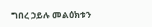ግበረ ኃይሉ መልዕክቱን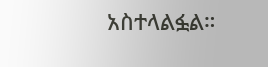አስተላልፏል።